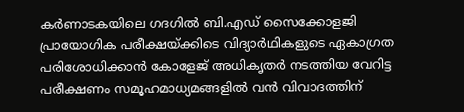കർണാടകയിലെ ഗദഗിൽ ബി.എഡ് സൈക്കോളജി പ്രായോഗിക പരീക്ഷയ്ക്കിടെ വിദ്യാർഥികളുടെ ഏകാഗ്രത പരിശോധിക്കാൻ കോളേജ് അധികൃതർ നടത്തിയ വേറിട്ട പരീക്ഷണം സമൂഹമാധ്യമങ്ങളിൽ വൻ വിവാദത്തിന്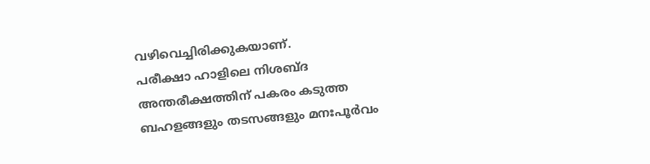വഴിവെച്ചിരിക്കുകയാണ്.
പരീക്ഷാ ഹാളിലെ നിശബ്ദ അന്തരീക്ഷത്തിന് പകരം കടുത്ത ബഹളങ്ങളും തടസങ്ങളും മനഃപൂർവം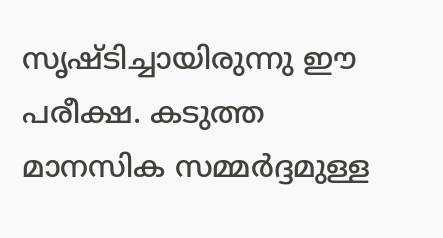സൃഷ്ടിച്ചായിരുന്നു ഈ പരീക്ഷ. കടുത്ത മാനസിക സമ്മർദ്ദമുള്ള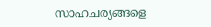സാഹചര്യങ്ങളെ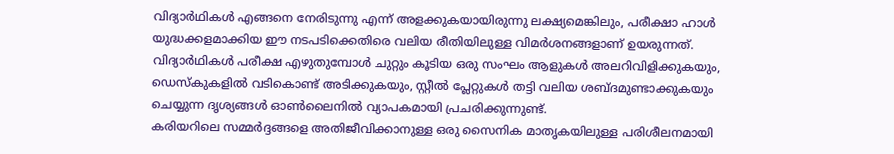വിദ്യാർഥികൾ എങ്ങനെ നേരിടുന്നു എന്ന് അളക്കുകയായിരുന്നു ലക്ഷ്യമെങ്കിലും, പരീക്ഷാ ഹാൾ യുദ്ധക്കളമാക്കിയ ഈ നടപടിക്കെതിരെ വലിയ രീതിയിലുള്ള വിമർശനങ്ങളാണ് ഉയരുന്നത്.
വിദ്യാർഥികൾ പരീക്ഷ എഴുതുമ്പോൾ ചുറ്റും കൂടിയ ഒരു സംഘം ആളുകൾ അലറിവിളിക്കുകയും, ഡെസ്കുകളിൽ വടികൊണ്ട് അടിക്കുകയും, സ്റ്റീൽ പ്ലേറ്റുകൾ തട്ടി വലിയ ശബ്ദമുണ്ടാക്കുകയും ചെയ്യുന്ന ദൃശ്യങ്ങൾ ഓൺലൈനിൽ വ്യാപകമായി പ്രചരിക്കുന്നുണ്ട്.
കരിയറിലെ സമ്മർദ്ദങ്ങളെ അതിജീവിക്കാനുള്ള ഒരു സൈനിക മാതൃകയിലുള്ള പരിശീലനമായി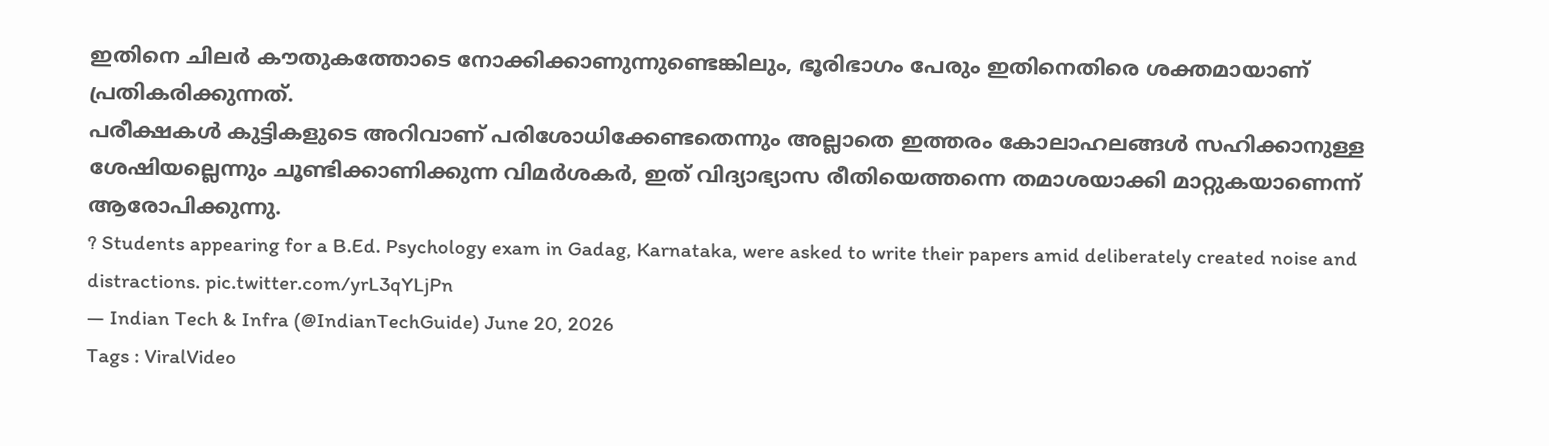ഇതിനെ ചിലർ കൗതുകത്തോടെ നോക്കിക്കാണുന്നുണ്ടെങ്കിലും, ഭൂരിഭാഗം പേരും ഇതിനെതിരെ ശക്തമായാണ് പ്രതികരിക്കുന്നത്.
പരീക്ഷകൾ കുട്ടികളുടെ അറിവാണ് പരിശോധിക്കേണ്ടതെന്നും അല്ലാതെ ഇത്തരം കോലാഹലങ്ങൾ സഹിക്കാനുള്ള ശേഷിയല്ലെന്നും ചൂണ്ടിക്കാണിക്കുന്ന വിമർശകർ, ഇത് വിദ്യാഭ്യാസ രീതിയെത്തന്നെ തമാശയാക്കി മാറ്റുകയാണെന്ന് ആരോപിക്കുന്നു.
? Students appearing for a B.Ed. Psychology exam in Gadag, Karnataka, were asked to write their papers amid deliberately created noise and distractions. pic.twitter.com/yrL3qYLjPn
— Indian Tech & Infra (@IndianTechGuide) June 20, 2026
Tags : ViralVideo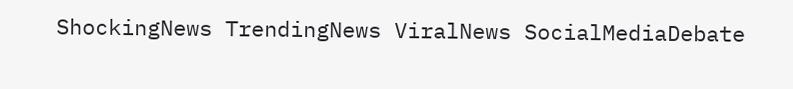ShockingNews TrendingNews ViralNews SocialMediaDebate